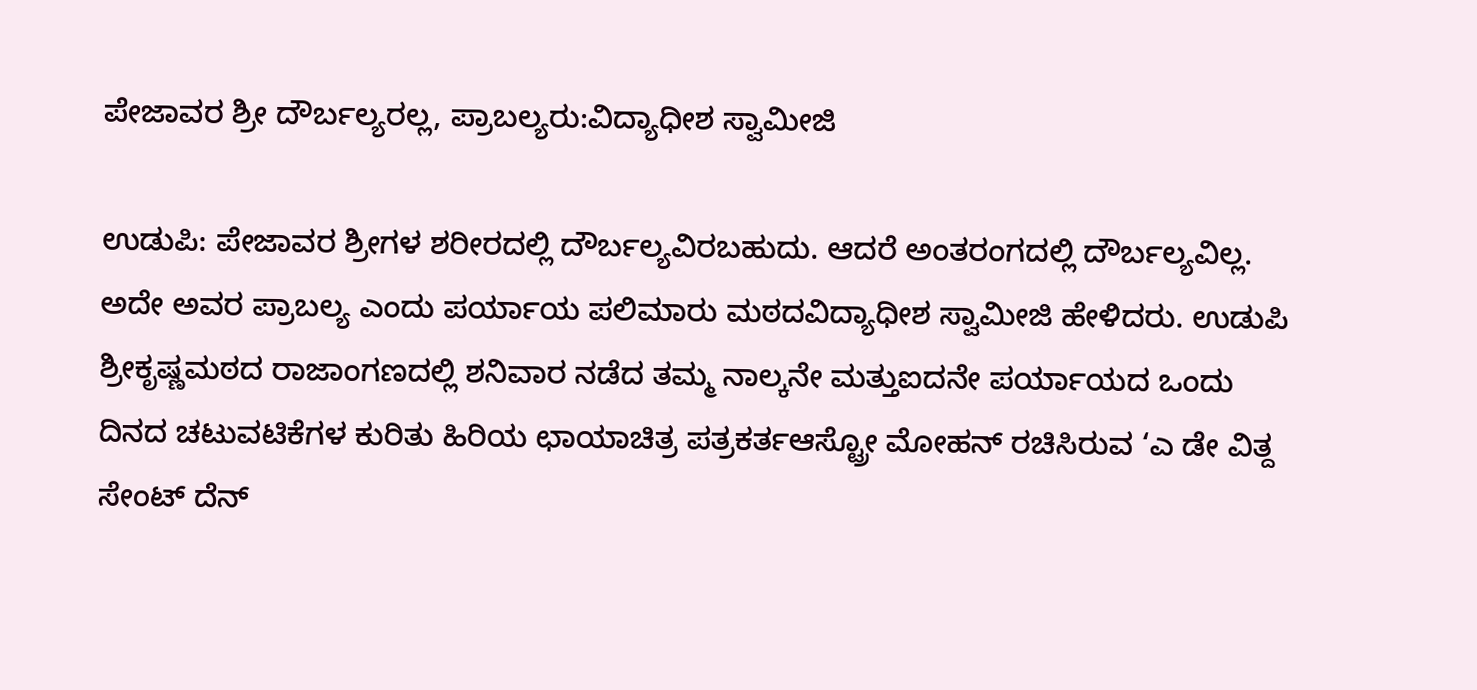ಪೇಜಾವರ ಶ್ರೀ ದೌರ್ಬಲ್ಯರಲ್ಲ, ಪ್ರಾಬಲ್ಯರು:ವಿದ್ಯಾಧೀಶ ಸ್ವಾಮೀಜಿ

ಉಡುಪಿ: ಪೇಜಾವರ ಶ್ರೀಗಳ ಶರೀರದಲ್ಲಿ ದೌರ್ಬಲ್ಯವಿರಬಹುದು. ಆದರೆ ಅಂತರಂಗದಲ್ಲಿ ದೌರ್ಬಲ್ಯವಿಲ್ಲ. ಅದೇ ಅವರ ಪ್ರಾಬಲ್ಯ ಎಂದು ಪರ್ಯಾಯ ಪಲಿಮಾರು ಮಠದವಿದ್ಯಾಧೀಶ ಸ್ವಾಮೀಜಿ ಹೇಳಿದರು. ಉಡುಪಿ ಶ್ರೀಕೃಷ್ಣಮಠದ ರಾಜಾಂಗಣದಲ್ಲಿ ಶನಿವಾರ ನಡೆದ ತಮ್ಮ ನಾಲ್ಕನೇ ಮತ್ತುಐದನೇ ಪರ್ಯಾಯದ ಒಂದು ದಿನದ ಚಟುವಟಿಕೆಗಳ ಕುರಿತು ಹಿರಿಯ ಛಾಯಾಚಿತ್ರ ಪತ್ರಕರ್ತಆಸ್ಟ್ರೋ ಮೋಹನ್ ರಚಿಸಿರುವ ‘ಎ ಡೇ ವಿತ್ದ ಸೇಂಟ್ ದೆನ್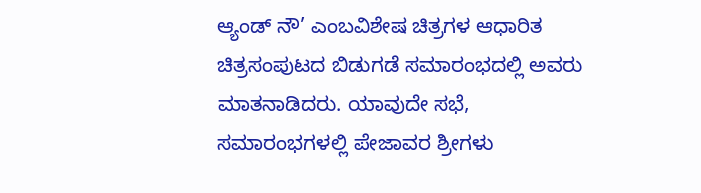ಆ್ಯಂಡ್ ನೌ’ ಎಂಬವಿಶೇಷ ಚಿತ್ರಗಳ ಆಧಾರಿತ ಚಿತ್ರಸಂಪುಟದ ಬಿಡುಗಡೆ ಸಮಾರಂಭದಲ್ಲಿ ಅವರು ಮಾತನಾಡಿದರು. ಯಾವುದೇ ಸಭೆ, ಸಮಾರಂಭಗಳಲ್ಲಿ ಪೇಜಾವರ ಶ್ರೀಗಳು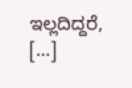ಇಲ್ಲದಿದ್ದರೆ, […]